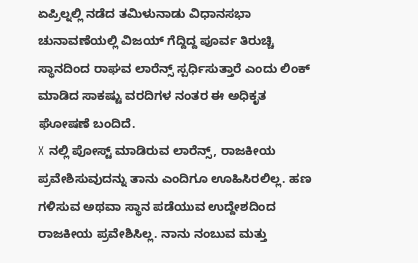ಏಪ್ರಿಲ್ನಲ್ಲಿ ನಡೆದ ತಮಿಳುನಾಡು ವಿಧಾನಸಭಾ ಚುನಾವಣೆಯಲ್ಲಿ ವಿಜಯ್ ಗೆದ್ದಿದ್ದ ಪೂರ್ವ ತಿರುಚ್ಚಿ ಸ್ಥಾನದಿಂದ ರಾಘವ ಲಾರೆನ್ಸ್ ಸ್ಪರ್ಧಿಸುತ್ತಾರೆ ಎಂದು ಲಿಂಕ್ ಮಾಡಿದ ಸಾಕಷ್ಟು ವರದಿಗಳ ನಂತರ ಈ ಅಧಿಕೃತ ಘೋಷಣೆ ಬಂದಿದೆ.
X ನಲ್ಲಿ ಪೋಸ್ಟ್ ಮಾಡಿರುವ ಲಾರೆನ್ಸ್, ರಾಜಕೀಯ ಪ್ರವೇಶಿಸುವುದನ್ನು ತಾನು ಎಂದಿಗೂ ಊಹಿಸಿರಲಿಲ್ಲ. ಹಣ ಗಳಿಸುವ ಅಥವಾ ಸ್ಥಾನ ಪಡೆಯುವ ಉದ್ದೇಶದಿಂದ ರಾಜಕೀಯ ಪ್ರವೇಶಿಸಿಲ್ಲ. ನಾನು ನಂಬುವ ಮತ್ತು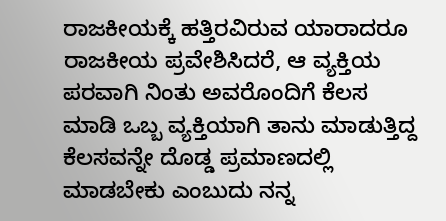ರಾಜಕೀಯಕ್ಕೆ ಹತ್ತಿರವಿರುವ ಯಾರಾದರೂ ರಾಜಕೀಯ ಪ್ರವೇಶಿಸಿದರೆ, ಆ ವ್ಯಕ್ತಿಯ ಪರವಾಗಿ ನಿಂತು ಅವರೊಂದಿಗೆ ಕೆಲಸ ಮಾಡಿ ಒಬ್ಬ ವ್ಯಕ್ತಿಯಾಗಿ ತಾನು ಮಾಡುತ್ತಿದ್ದ ಕೆಲಸವನ್ನೇ ದೊಡ್ಡ ಪ್ರಮಾಣದಲ್ಲಿ ಮಾಡಬೇಕು ಎಂಬುದು ನನ್ನ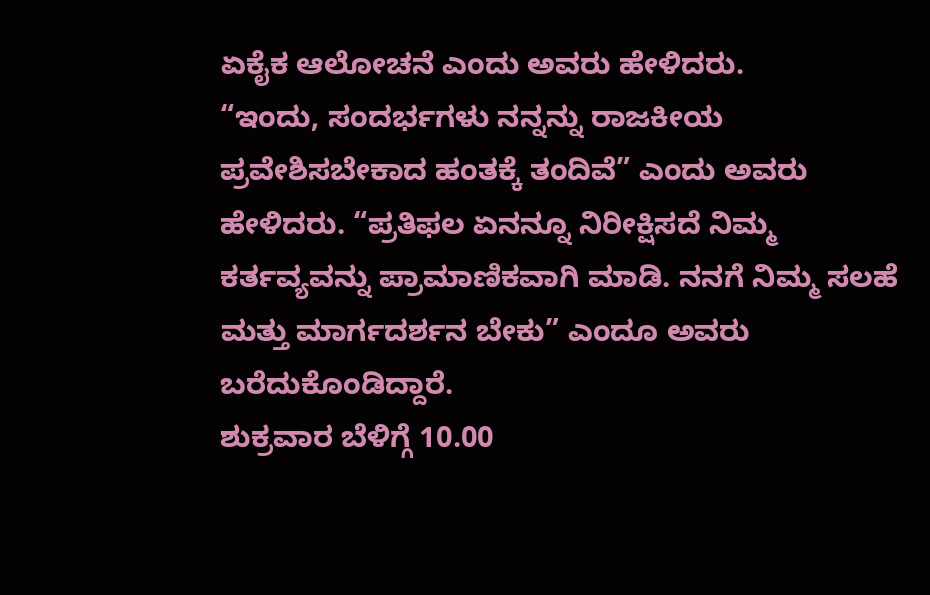ಏಕೈಕ ಆಲೋಚನೆ ಎಂದು ಅವರು ಹೇಳಿದರು.
“ಇಂದು, ಸಂದರ್ಭಗಳು ನನ್ನನ್ನು ರಾಜಕೀಯ ಪ್ರವೇಶಿಸಬೇಕಾದ ಹಂತಕ್ಕೆ ತಂದಿವೆ” ಎಂದು ಅವರು ಹೇಳಿದರು. “ಪ್ರತಿಫಲ ಏನನ್ನೂ ನಿರೀಕ್ಷಿಸದೆ ನಿಮ್ಮ ಕರ್ತವ್ಯವನ್ನು ಪ್ರಾಮಾಣಿಕವಾಗಿ ಮಾಡಿ. ನನಗೆ ನಿಮ್ಮ ಸಲಹೆ ಮತ್ತು ಮಾರ್ಗದರ್ಶನ ಬೇಕು” ಎಂದೂ ಅವರು ಬರೆದುಕೊಂಡಿದ್ದಾರೆ.
ಶುಕ್ರವಾರ ಬೆಳಿಗ್ಗೆ 10.00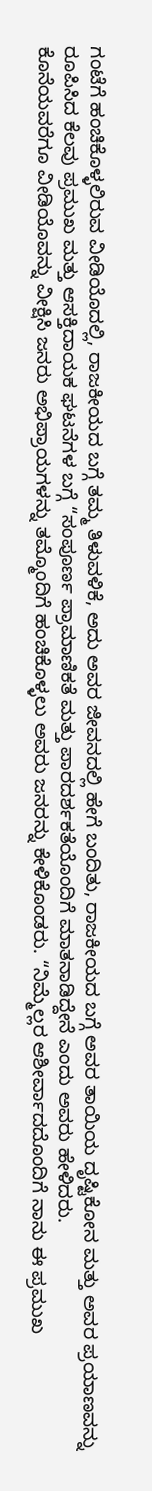ಗಂಟೆಗೆ ಹಂಚಿಕೊಳ್ಳಲಿರುವ ವೀಡಿಯೊದಲ್ಲಿ, ರಾಜಕೀಯದ ಬಗ್ಗೆ ತಮ್ಮ ತಿಳುವಳಿಕೆ, ಅದು ಅವರ ಜೀವನದಲ್ಲಿ ಹೇಗೆ ಬಂದಿತು, ರಾಜಕೀಯದ ಬಗ್ಗೆ ಅವರ ತಾಯಿಯ ದೃಷ್ಟಿಕೋನ ಮತ್ತು ಅವರ ಪ್ರಯಾಣವನ್ನು ರೂಪಿಸಿದ ಕೆಲವು ಪ್ರಮುಖ ಮತ್ತು ಆಸಕ್ತಿದಾಯಕ ಘಟನೆಗಳ ಬಗ್ಗೆ “ಸಂಪೂರ್ಣ ಪ್ರಾಮಾಣಿಕತೆ ಮತ್ತು ಪಾರದರ್ಶಕತೆಯೊಂದಿಗೆ ಮಾತನಾಡಿದ್ದೇನೆ ಎಂದು ಅವರು ಹೇಳಿದರು.
ಕೊನೆಯವರೆಗೂ ವೀಡಿಯೊವನ್ನು ವೀಕ್ಷಿಸಿ ಜನರು ಅಭಿಪ್ರಾಯಗಳನ್ನು ತಮ್ಮೊಂದಿಗೆ ಹಂಚಿಕೊಳ್ಳಲು ಅವರು ಜನರನ್ನು ಕೇಳಿಕೊಂಡರು. “ನಿಮ್ಮೆಲ್ಲರ ಆಶೀರ್ವಾದದೊಂದಿಗೆ ನಾನು ಈ ಪ್ರಮುಖ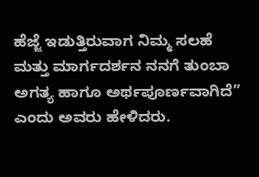ಹೆಜ್ಜೆ ಇಡುತ್ತಿರುವಾಗ ನಿಮ್ಮ ಸಲಹೆ ಮತ್ತು ಮಾರ್ಗದರ್ಶನ ನನಗೆ ತುಂಬಾ ಅಗತ್ಯ ಹಾಗೂ ಅರ್ಥಪೂರ್ಣವಾಗಿದೆ” ಎಂದು ಅವರು ಹೇಳಿದರು.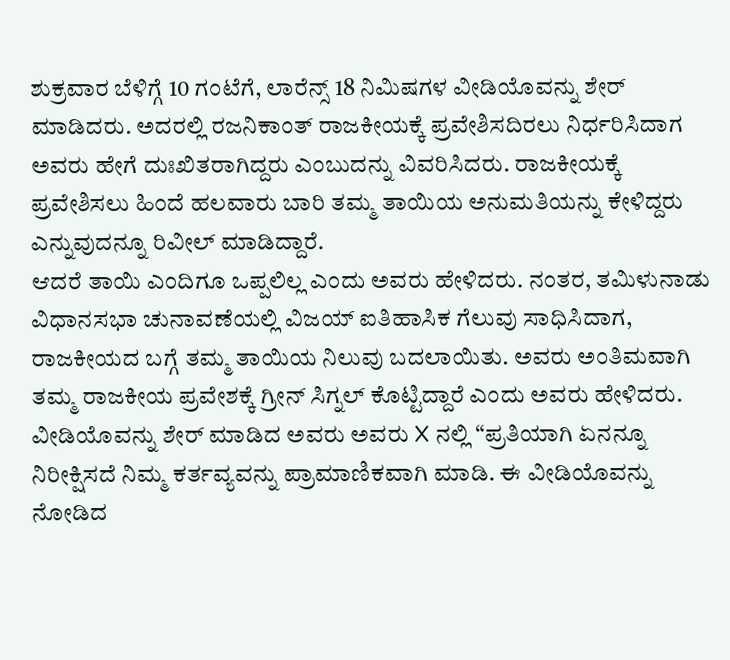ಶುಕ್ರವಾರ ಬೆಳಿಗ್ಗೆ 10 ಗಂಟೆಗೆ, ಲಾರೆನ್ಸ್ 18 ನಿಮಿಷಗಳ ವೀಡಿಯೊವನ್ನು ಶೇರ್ ಮಾಡಿದರು. ಅದರಲ್ಲಿ ರಜನಿಕಾಂತ್ ರಾಜಕೀಯಕ್ಕೆ ಪ್ರವೇಶಿಸದಿರಲು ನಿರ್ಧರಿಸಿದಾಗ ಅವರು ಹೇಗೆ ದುಃಖಿತರಾಗಿದ್ದರು ಎಂಬುದನ್ನು ವಿವರಿಸಿದರು. ರಾಜಕೀಯಕ್ಕೆ ಪ್ರವೇಶಿಸಲು ಹಿಂದೆ ಹಲವಾರು ಬಾರಿ ತಮ್ಮ ತಾಯಿಯ ಅನುಮತಿಯನ್ನು ಕೇಳಿದ್ದರು ಎನ್ನುವುದನ್ನೂ ರಿವೀಲ್ ಮಾಡಿದ್ದಾರೆ.
ಆದರೆ ತಾಯಿ ಎಂದಿಗೂ ಒಪ್ಪಲಿಲ್ಲ ಎಂದು ಅವರು ಹೇಳಿದರು. ನಂತರ, ತಮಿಳುನಾಡು ವಿಧಾನಸಭಾ ಚುನಾವಣೆಯಲ್ಲಿ ವಿಜಯ್ ಐತಿಹಾಸಿಕ ಗೆಲುವು ಸಾಧಿಸಿದಾಗ, ರಾಜಕೀಯದ ಬಗ್ಗೆ ತಮ್ಮ ತಾಯಿಯ ನಿಲುವು ಬದಲಾಯಿತು. ಅವರು ಅಂತಿಮವಾಗಿ ತಮ್ಮ ರಾಜಕೀಯ ಪ್ರವೇಶಕ್ಕೆ ಗ್ರೀನ್ ಸಿಗ್ನಲ್ ಕೊಟ್ಟಿದ್ದಾರೆ ಎಂದು ಅವರು ಹೇಳಿದರು.
ವೀಡಿಯೊವನ್ನು ಶೇರ್ ಮಾಡಿದ ಅವರು ಅವರು X ನಲ್ಲಿ “ಪ್ರತಿಯಾಗಿ ಏನನ್ನೂ ನಿರೀಕ್ಷಿಸದೆ ನಿಮ್ಮ ಕರ್ತವ್ಯವನ್ನು ಪ್ರಾಮಾಣಿಕವಾಗಿ ಮಾಡಿ. ಈ ವೀಡಿಯೊವನ್ನು ನೋಡಿದ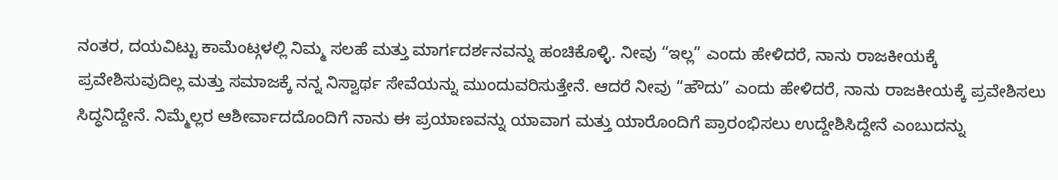ನಂತರ, ದಯವಿಟ್ಟು ಕಾಮೆಂಟ್ಗಳಲ್ಲಿ ನಿಮ್ಮ ಸಲಹೆ ಮತ್ತು ಮಾರ್ಗದರ್ಶನವನ್ನು ಹಂಚಿಕೊಳ್ಳಿ. ನೀವು “ಇಲ್ಲ” ಎಂದು ಹೇಳಿದರೆ, ನಾನು ರಾಜಕೀಯಕ್ಕೆ ಪ್ರವೇಶಿಸುವುದಿಲ್ಲ ಮತ್ತು ಸಮಾಜಕ್ಕೆ ನನ್ನ ನಿಸ್ವಾರ್ಥ ಸೇವೆಯನ್ನು ಮುಂದುವರಿಸುತ್ತೇನೆ. ಆದರೆ ನೀವು “ಹೌದು” ಎಂದು ಹೇಳಿದರೆ, ನಾನು ರಾಜಕೀಯಕ್ಕೆ ಪ್ರವೇಶಿಸಲು ಸಿದ್ಧನಿದ್ದೇನೆ. ನಿಮ್ಮೆಲ್ಲರ ಆಶೀರ್ವಾದದೊಂದಿಗೆ ನಾನು ಈ ಪ್ರಯಾಣವನ್ನು ಯಾವಾಗ ಮತ್ತು ಯಾರೊಂದಿಗೆ ಪ್ರಾರಂಭಿಸಲು ಉದ್ದೇಶಿಸಿದ್ದೇನೆ ಎಂಬುದನ್ನು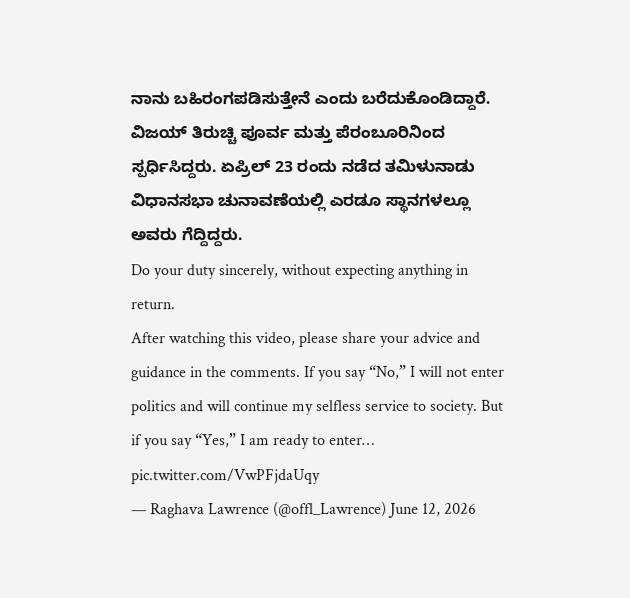ನಾನು ಬಹಿರಂಗಪಡಿಸುತ್ತೇನೆ ಎಂದು ಬರೆದುಕೊಂಡಿದ್ದಾರೆ.
ವಿಜಯ್ ತಿರುಚ್ಚಿ ಪೂರ್ವ ಮತ್ತು ಪೆರಂಬೂರಿನಿಂದ ಸ್ಪರ್ಧಿಸಿದ್ದರು. ಏಪ್ರಿಲ್ 23 ರಂದು ನಡೆದ ತಮಿಳುನಾಡು ವಿಧಾನಸಭಾ ಚುನಾವಣೆಯಲ್ಲಿ ಎರಡೂ ಸ್ಥಾನಗಳಲ್ಲೂ ಅವರು ಗೆದ್ದಿದ್ದರು.
Do your duty sincerely, without expecting anything in return.
After watching this video, please share your advice and guidance in the comments. If you say “No,” I will not enter politics and will continue my selfless service to society. But if you say “Yes,” I am ready to enter… pic.twitter.com/VwPFjdaUqy
— Raghava Lawrence (@offl_Lawrence) June 12, 2026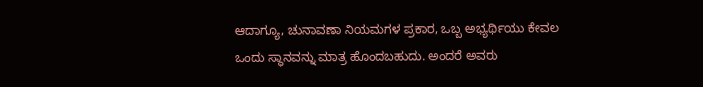ಆದಾಗ್ಯೂ, ಚುನಾವಣಾ ನಿಯಮಗಳ ಪ್ರಕಾರ, ಒಬ್ಬ ಅಭ್ಯರ್ಥಿಯು ಕೇವಲ ಒಂದು ಸ್ಥಾನವನ್ನು ಮಾತ್ರ ಹೊಂದಬಹುದು. ಅಂದರೆ ಅವರು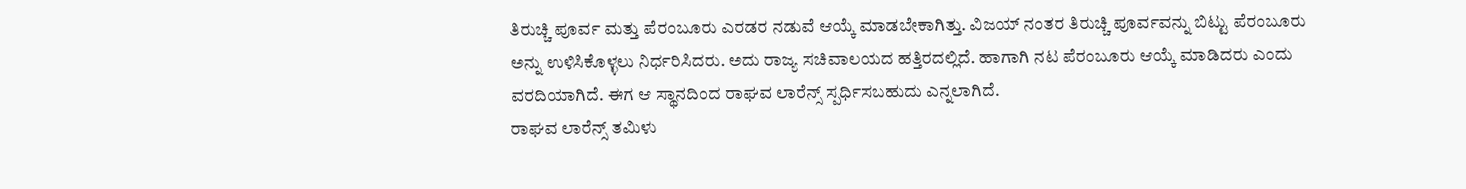ತಿರುಚ್ಚಿ ಪೂರ್ವ ಮತ್ತು ಪೆರಂಬೂರು ಎರಡರ ನಡುವೆ ಆಯ್ಕೆ ಮಾಡಬೇಕಾಗಿತ್ತು. ವಿಜಯ್ ನಂತರ ತಿರುಚ್ಚಿ ಪೂರ್ವವನ್ನು ಬಿಟ್ಟು ಪೆರಂಬೂರು ಅನ್ನು ಉಳಿಸಿಕೊಳ್ಳಲು ನಿರ್ಧರಿಸಿದರು. ಅದು ರಾಜ್ಯ ಸಚಿವಾಲಯದ ಹತ್ತಿರದಲ್ಲಿದೆ. ಹಾಗಾಗಿ ನಟ ಪೆರಂಬೂರು ಆಯ್ಕೆ ಮಾಡಿದರು ಎಂದು ವರದಿಯಾಗಿದೆ. ಈಗ ಆ ಸ್ಥಾನದಿಂದ ರಾಘವ ಲಾರೆನ್ಸ್ ಸ್ಪರ್ಧಿಸಬಹುದು ಎನ್ನಲಾಗಿದೆ.
ರಾಘವ ಲಾರೆನ್ಸ್ ತಮಿಳು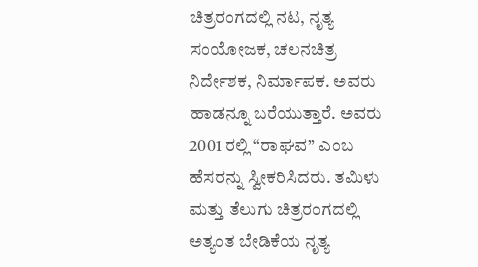ಚಿತ್ರರಂಗದಲ್ಲಿ ನಟ, ನೃತ್ಯ ಸಂಯೋಜಕ, ಚಲನಚಿತ್ರ ನಿರ್ದೇಶಕ, ನಿರ್ಮಾಪಕ. ಅವರು ಹಾಡನ್ನೂ ಬರೆಯುತ್ತಾರೆ. ಅವರು 2001 ರಲ್ಲಿ “ರಾಘವ” ಎಂಬ ಹೆಸರನ್ನು ಸ್ವೀಕರಿಸಿದರು. ತಮಿಳು ಮತ್ತು ತೆಲುಗು ಚಿತ್ರರಂಗದಲ್ಲಿ ಅತ್ಯಂತ ಬೇಡಿಕೆಯ ನೃತ್ಯ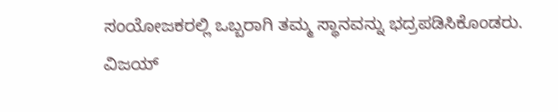ಸಂಯೋಜಕರಲ್ಲಿ ಒಬ್ಬರಾಗಿ ತಮ್ಮ ಸ್ಥಾನವನ್ನು ಭದ್ರಪಡಿಸಿಕೊಂಡರು.
ವಿಜಯ್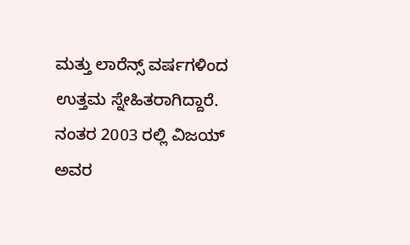ಮತ್ತು ಲಾರೆನ್ಸ್ ವರ್ಷಗಳಿಂದ ಉತ್ತಮ ಸ್ನೇಹಿತರಾಗಿದ್ದಾರೆ. ನಂತರ 2003 ರಲ್ಲಿ ವಿಜಯ್ ಅವರ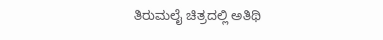ತಿರುಮಲೈ ಚಿತ್ರದಲ್ಲಿ ಅತಿಥಿ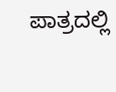ಪಾತ್ರದಲ್ಲಿ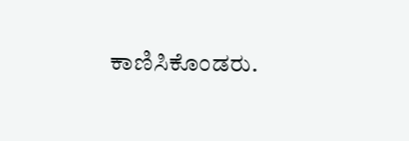ಕಾಣಿಸಿಕೊಂಡರು.